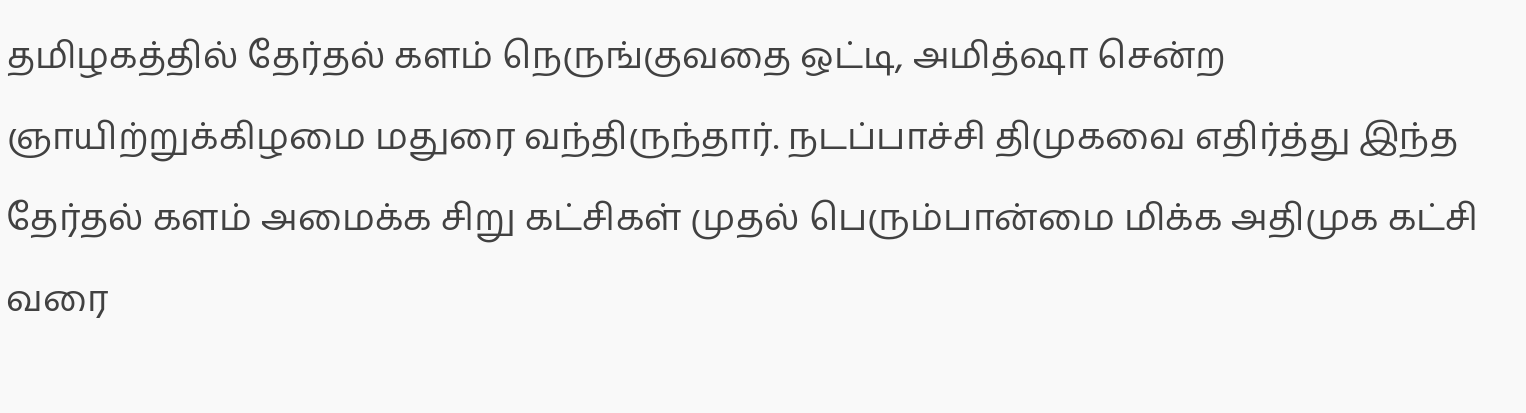தமிழகத்தில் தேர்தல் களம் நெருங்குவதை ஒட்டி, அமித்ஷா சென்ற ஞாயிற்றுக்கிழமை மதுரை வந்திருந்தார். நடப்பாச்சி திமுகவை எதிர்த்து இந்த தேர்தல் களம் அமைக்க சிறு கட்சிகள் முதல் பெரும்பான்மை மிக்க அதிமுக கட்சி வரை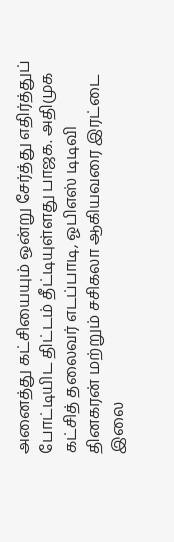அனைத்து கட்சியையும் ஒன்று சேர்த்து எதிர்த்துப் போட்டியிட திட்டம் தீட்டியுள்ளது பாஜக. அதிமுக கட்சித் தலைவர் எடப்பாடி, ஓபிஎஸ் டிடிவி தினகரன் மற்றும் சசிகலா ஆகியவரை இரட்டை இலை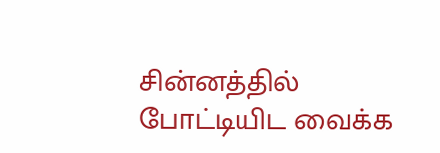சின்னத்தில் போட்டியிட வைக்க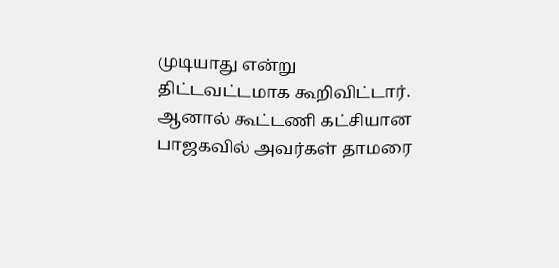முடியாது என்று திட்டவட்டமாக கூறிவிட்டார்.
ஆனால் கூட்டணி கட்சியான பாஜகவில் அவர்கள் தாமரை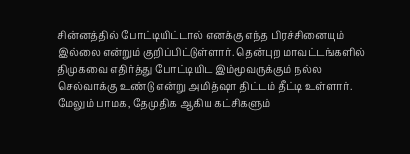சின்னத்தில் போட்டியிட்டால் எனக்கு எந்த பிரச்சினையும் இல்லை என்றும் குறிப்பிட்டுள்ளார். தென்புற மாவட்டங்களில் திமுகவை எதிர்த்து போட்டியிட இம்மூவருக்கும் நல்ல செல்வாக்கு உண்டு என்று அமித்ஷா திட்டம் தீட்டி உள்ளார். மேலும் பாமக, தேமுதிக ஆகிய கட்சிகளும்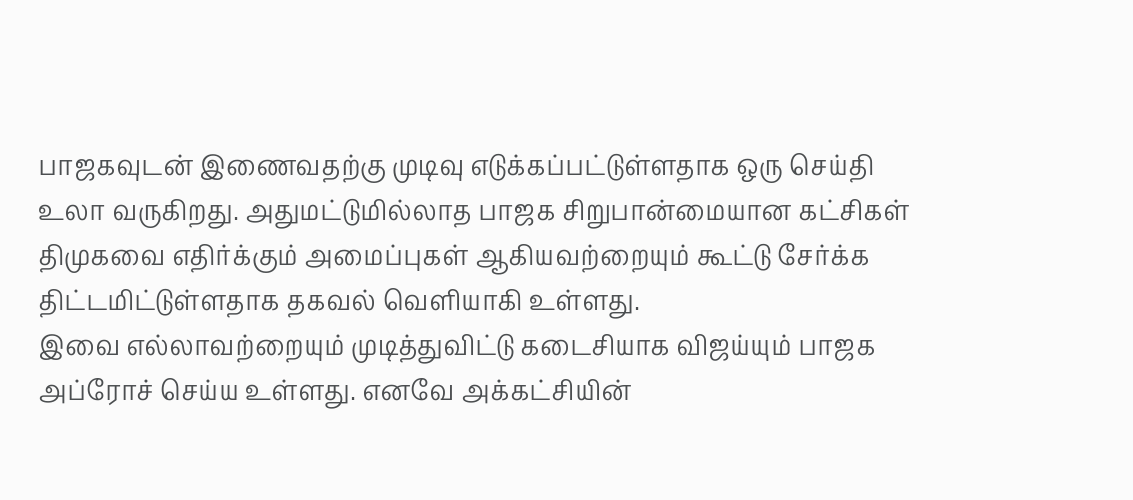பாஜகவுடன் இணைவதற்கு முடிவு எடுக்கப்பட்டுள்ளதாக ஒரு செய்தி உலா வருகிறது. அதுமட்டுமில்லாத பாஜக சிறுபான்மையான கட்சிகள் திமுகவை எதிர்க்கும் அமைப்புகள் ஆகியவற்றையும் கூட்டு சேர்க்க திட்டமிட்டுள்ளதாக தகவல் வெளியாகி உள்ளது.
இவை எல்லாவற்றையும் முடித்துவிட்டு கடைசியாக விஜய்யும் பாஜக அப்ரோச் செய்ய உள்ளது. எனவே அக்கட்சியின்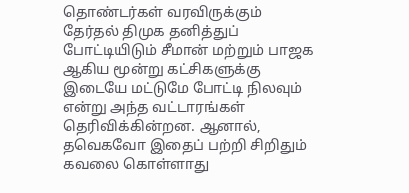தொண்டர்கள் வரவிருக்கும் தேர்தல் திமுக தனித்துப் போட்டியிடும் சீமான் மற்றும் பாஜக ஆகிய மூன்று கட்சிகளுக்கு இடையே மட்டுமே போட்டி நிலவும் என்று அந்த வட்டாரங்கள் தெரிவிக்கின்றன. ஆனால், தவெகவோ இதைப் பற்றி சிறிதும் கவலை கொள்ளாது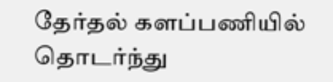தேர்தல் களப்பணியில் தொடர்ந்து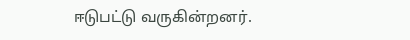ஈடுபட்டு வருகின்றனர்.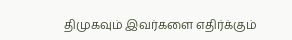திமுகவும் இவர்களை எதிர்க்கும்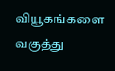வியூகங்களை வகுத்து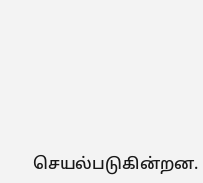செயல்படுகின்றன.